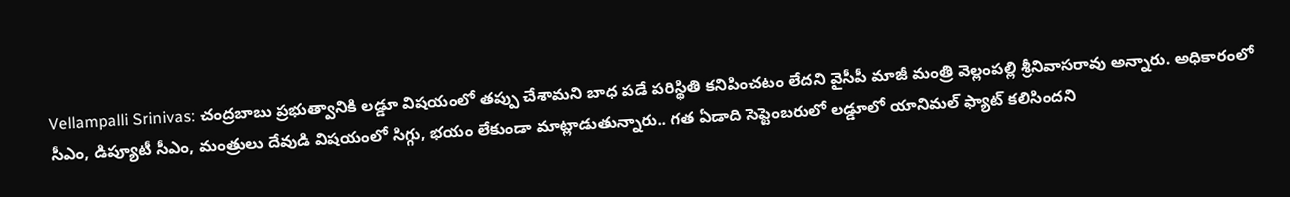Vellampalli Srinivas: చంద్రబాబు ప్రభుత్వానికి లడ్డూ విషయంలో తప్పు చేశామని బాధ పడే పరిస్థితి కనిపించటం లేదని వైసీపీ మాజీ మంత్రి వెల్లంపల్లి శ్రీనివాసరావు అన్నారు. అధికారంలో సీఎం, డిప్యూటీ సీఎం, మంత్రులు దేవుడి విషయంలో సిగ్గు, భయం లేకుండా మాట్లాడుతున్నారు.. గత ఏడాది సెప్టెంబరులో లడ్డూలో యానిమల్ ఫ్యాట్ కలిసిందని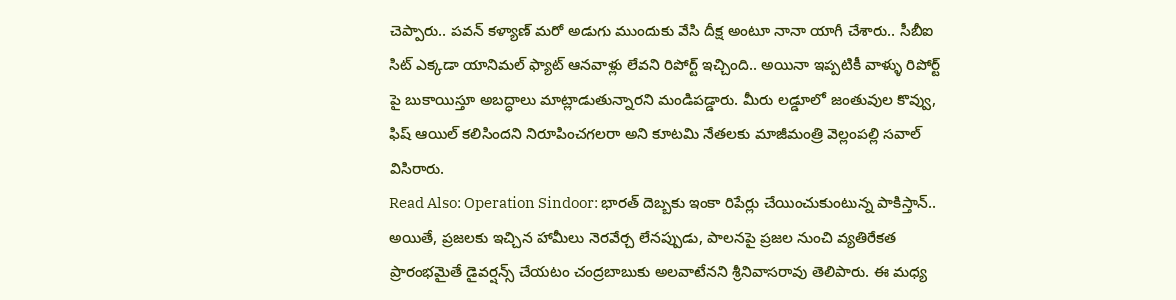చెప్పారు.. పవన్ కళ్యాణ్ మరో అడుగు ముందుకు వేసి దీక్ష అంటూ నానా యాగీ చేశారు.. సీబీఐ సిట్ ఎక్కడా యానిమల్ ఫ్యాట్ ఆనవాళ్లు లేవని రిపోర్ట్ ఇచ్చింది.. అయినా ఇప్పటికీ వాళ్ళు రిపోర్ట్ పై బుకాయిస్తూ అబద్ధాలు మాట్లాడుతున్నారని మండిపడ్డారు. మీరు లడ్డూలో జంతువుల కొవ్వు, ఫిష్ ఆయిల్ కలిసిందని నిరూపించగలరా అని కూటమి నేతలకు మాజీమంత్రి వెల్లంపల్లి సవాల్ విసిరారు.
Read Also: Operation Sindoor: భారత్ దెబ్బకు ఇంకా రిపేర్లు చేయించుకుంటున్న పాకిస్తాన్..
అయితే, ప్రజలకు ఇచ్చిన హామీలు నెరవేర్చ లేనప్పుడు, పాలనపై ప్రజల నుంచి వ్యతిరేకత ప్రారంభమైతే డైవర్షన్స్ చేయటం చంద్రబాబుకు అలవాటేనని శ్రీనివాసరావు తెలిపారు. ఈ మధ్య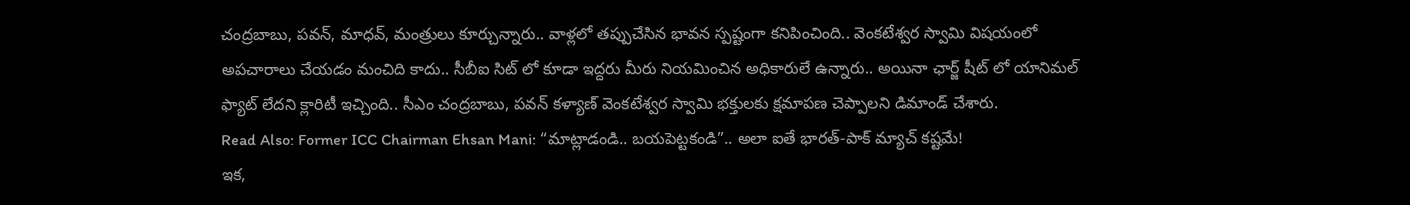చంద్రబాబు, పవన్, మాధవ్, మంత్రులు కూర్చున్నారు.. వాళ్లలో తప్పుచేసిన భావన స్పష్టంగా కనిపించింది.. వెంకటేశ్వర స్వామి విషయంలో అపచారాలు చేయడం మంచిది కాదు.. సీబీఐ సిట్ లో కూడా ఇద్దరు మీరు నియమించిన అధికారులే ఉన్నారు.. అయినా ఛార్జ్ షీట్ లో యానిమల్ ఫ్యాట్ లేదని క్లారిటీ ఇచ్చింది.. సీఎం చంద్రబాబు, పవన్ కళ్యాణ్ వెంకటేశ్వర స్వామి భక్తులకు క్షమాపణ చెప్పాలని డిమాండ్ చేశారు.
Read Also: Former ICC Chairman Ehsan Mani: “మాట్లాడండి.. బయపెట్టకండి”.. అలా ఐతే భారత్-పాక్ మ్యాచ్ కష్టమే!
ఇక,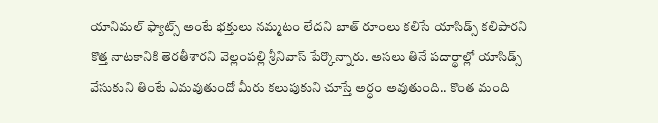యానిమల్ ఫ్యాట్స్ అంటే భక్తులు నమ్మటం లేదని బాత్ రూంలు కలిసే యాసిడ్స్ కలిపారని కొత్త నాటకానికి తెరతీశారని వెల్లంపల్లి శ్రీనివాస్ పేర్కొన్నారు. అసలు తినే పదార్థాల్లో యాసిడ్స్ వేసుకుని తింటే ఎమవుతుందో మీరు కలుపుకుని చూస్తే అర్ధం అవుతుంది.. కొంత మంది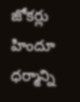జోకర్లు హిందూ ధర్మాన్ని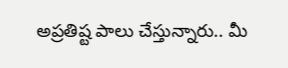అప్రతిష్ట పాలు చేస్తున్నారు.. మీ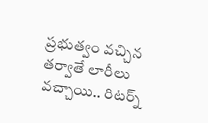ప్రభుత్వం వచ్చిన తర్వాతే లారీలు వచ్చాయి.. రిటర్న్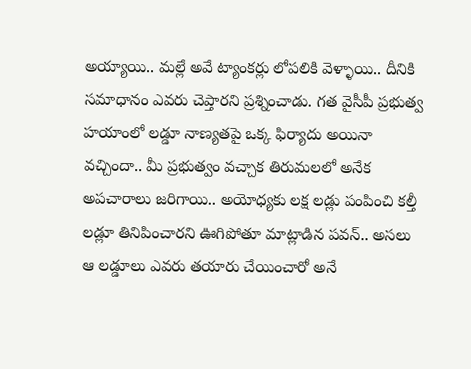అయ్యాయి.. మల్లే అవే ట్యాంకర్లు లోపలికి వెళ్ళాయి.. దీనికి సమాధానం ఎవరు చెప్తారని ప్రశ్నించాడు. గత వైసీపీ ప్రభుత్వ హయాంలో లడ్డూ నాణ్యతపై ఒక్క ఫిర్యాదు అయినా వచ్చిందా.. మీ ప్రభుత్వం వచ్చాక తిరుమలలో అనేక అపచారాలు జరిగాయి.. అయోధ్యకు లక్ష లడ్లు పంపించి కల్తీ లడ్లూ తినిపించారని ఊగిపోతూ మాట్లాడిన పవన్.. అసలు ఆ లడ్డూలు ఎవరు తయారు చేయించారో అనే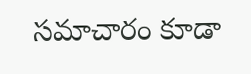సమాచారం కూడా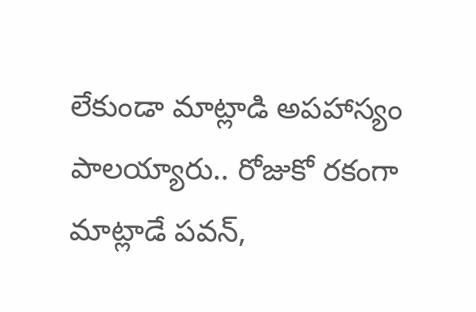లేకుండా మాట్లాడి అపహాస్యం పాలయ్యారు.. రోజుకో రకంగా మాట్లాడే పవన్,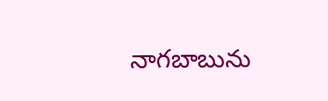నాగబాబును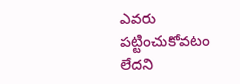ఎవరు పట్టించుకోవటం లేదని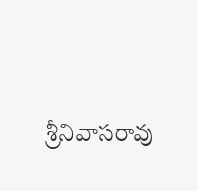శ్రీనివాసరావు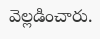వెల్లడించారు.